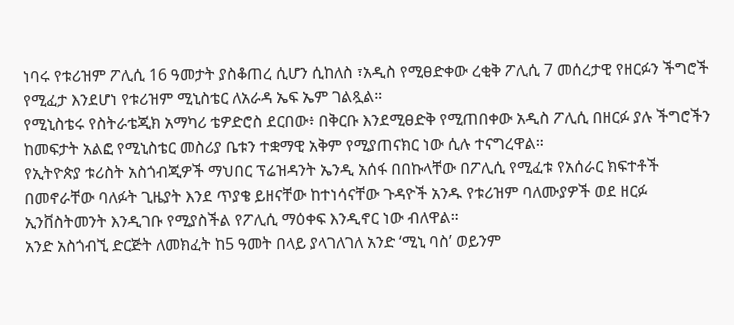ነባሩ የቱሪዝም ፖሊሲ 16 ዓመታት ያስቆጠረ ሲሆን ሲከለስ ፣አዲስ የሚፀድቀው ረቂቅ ፖሊሲ 7 መሰረታዊ የዘርፉን ችግሮች የሚፈታ እንደሆነ የቱሪዝም ሚኒስቴር ለአራዳ ኤፍ ኤም ገልጿል።
የሚኒስቴሩ የስትራቴጂክ አማካሪ ቴዎድሮስ ደርበው፥ በቅርቡ እንደሚፀድቅ የሚጠበቀው አዲስ ፖሊሲ በዘርፉ ያሉ ችግሮችን ከመፍታት አልፎ የሚኒስቴር መስሪያ ቤቱን ተቋማዊ አቅም የሚያጠናክር ነው ሲሉ ተናግረዋል።
የኢትዮጵያ ቱሪስት አስጎብጂዎች ማህበር ፕሬዝዳንት ኤንዲ አሰፋ በበኩላቸው በፖሊሲ የሚፈቱ የአሰራር ክፍተቶች በመኖራቸው ባለፉት ጊዜያት እንደ ጥያቄ ይዘናቸው ከተነሳናቸው ጉዳዮች አንዱ የቱሪዝም ባለሙያዎች ወደ ዘርፉ ኢንቨስትመንት እንዲገቡ የሚያስችል የፖሊሲ ማዕቀፍ እንዲኖር ነው ብለዋል።
አንድ አስጎብኚ ድርጅት ለመክፈት ከ5 ዓመት በላይ ያላገለገለ አንድ ‘ሚኒ ባስ’ ወይንም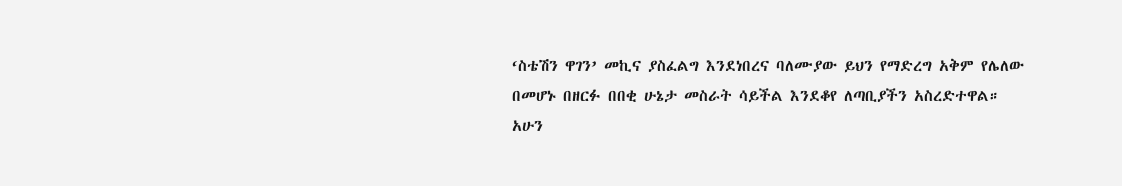‘ስቴሽን ዋገን’ መኪና ያስፈልግ እንደነበረና ባለሙያው ይህን የማድረግ አቅም የሌለው በመሆኑ በዘርፉ በበቂ ሁኔታ መስራት ሳይችል እንደቆየ ለጣቢያችን አስረድተዋል።
አሁን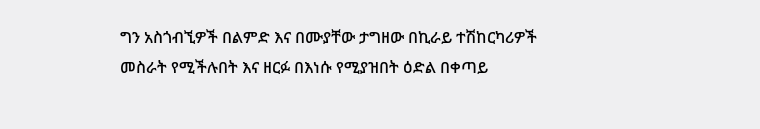ግን አስጎብኚዎች በልምድ እና በሙያቸው ታግዘው በኪራይ ተሽከርካሪዎች መስራት የሚችሉበት እና ዘርፉ በእነሱ የሚያዝበት ዕድል በቀጣይ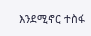እንደሚኖር ተስፋ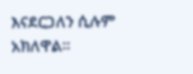እናደርጋለን ሲሉም አክለዋል።